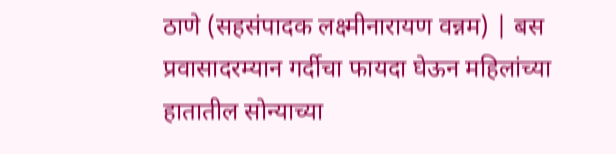ठाणे (सहसंपादक लक्ष्मीनारायण वन्नम) | बस प्रवासादरम्यान गर्दीचा फायदा घेऊन महिलांच्या हातातील सोन्याच्या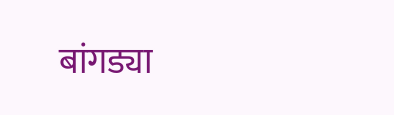बांगड्या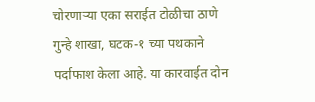चोरणाऱ्या एका सराईत टोळीचा ठाणे गुन्हे शाखा, घटक-१ च्या पथकाने पर्दाफाश केला आहे. या कारवाईत दोन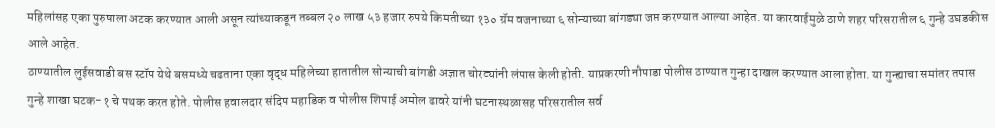महिलांसह एका पुरुषाला अटक करण्यात आली असून त्यांच्याकडून तब्बल २० लाख ५३ हजार रुपये किमतीच्या १३० ग्रॅम वजनाच्या ६ सोन्याच्या बांगड्या जप्त करण्यात आल्या आहेत. या कारवाईमुळे ठाणे शहर परिसरातील ६ गुन्हे उघडकीस आले आहेत.
ठाण्यातील लुईसवाडी बस स्टॉप येथे बसमध्ये चढताना एका वृद्ध महिलेच्या हातातील सोन्याची बांगडी अज्ञात चोरट्यांनी लंपास केली होती. याप्रकरणी नौपाडा पोलीस ठाण्यात गुन्हा दाखल करण्यात आला होता. या गुन्ह्याचा समांतर तपास गुन्हे शाखा घटक-१ चे पथक करत होते. पोलीस हवालदार संदिप महाडिक व पोलीस शिपाई अमोल ढावरे यांनी घटनास्थळासह परिसरातील सर्व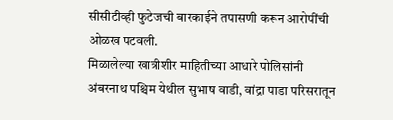सीसीटीव्ही फुटेजची बारकाईने तपासणी करून आरोपींची ओळख पटवली.
मिळालेल्या खात्रीशीर माहितीच्या आधारे पोलिसांनी अंबरनाथ पश्चिम येथील सुभाष वाडी, वांद्रा पाडा परिसरातून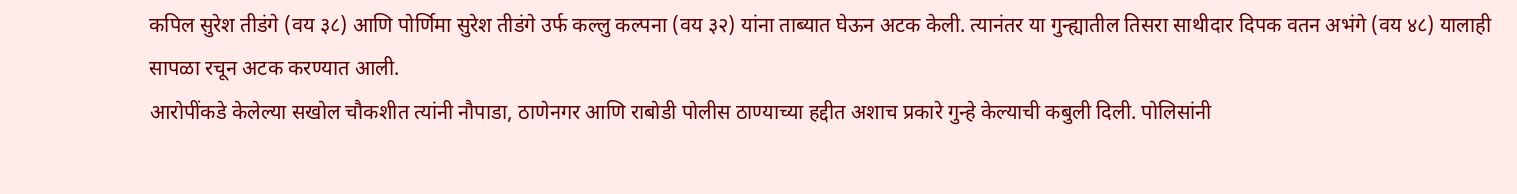कपिल सुरेश तीडंगे (वय ३८) आणि पोर्णिमा सुरेश तीडंगे उर्फ कल्लु कल्पना (वय ३२) यांना ताब्यात घेऊन अटक केली. त्यानंतर या गुन्ह्यातील तिसरा साथीदार दिपक वतन अभंगे (वय ४८) यालाही सापळा रचून अटक करण्यात आली.
आरोपींकडे केलेल्या सखोल चौकशीत त्यांनी नौपाडा, ठाणेनगर आणि राबोडी पोलीस ठाण्याच्या हद्दीत अशाच प्रकारे गुन्हे केल्याची कबुली दिली. पोलिसांनी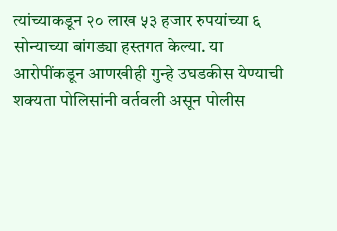त्यांच्याकडून २० लाख ५३ हजार रुपयांच्या ६ सोन्याच्या बांगड्या हस्तगत केल्या. या आरोपींकडून आणखीही गुन्हे उघडकीस येण्याची शक्यता पोलिसांनी वर्तवली असून पोलीस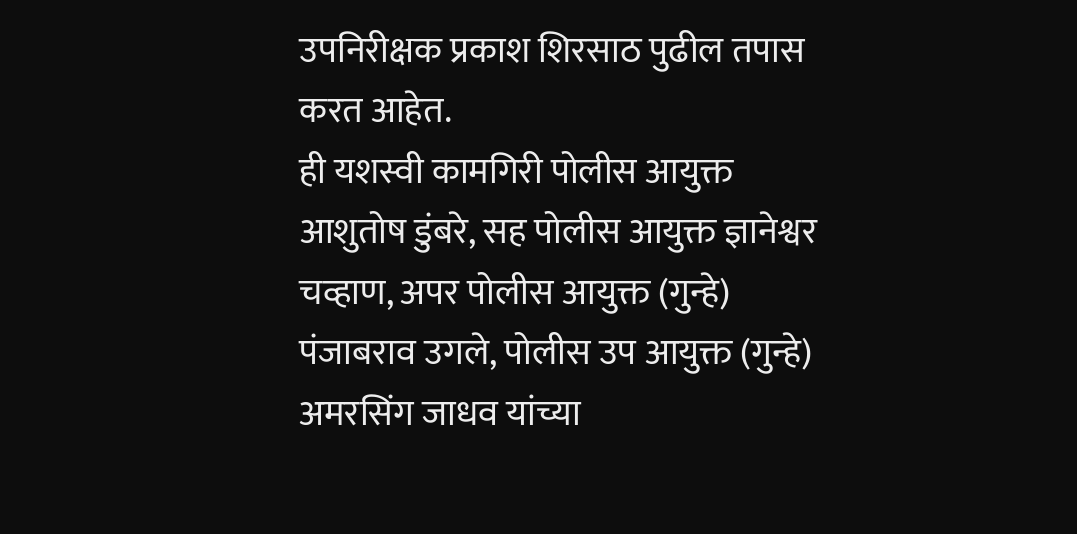उपनिरीक्षक प्रकाश शिरसाठ पुढील तपास करत आहेत.
ही यशस्वी कामगिरी पोलीस आयुक्त आशुतोष डुंबरे, सह पोलीस आयुक्त ज्ञानेश्वर चव्हाण, अपर पोलीस आयुक्त (गुन्हे) पंजाबराव उगले, पोलीस उप आयुक्त (गुन्हे) अमरसिंग जाधव यांच्या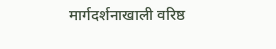मार्गदर्शनाखाली वरिष्ठ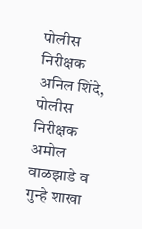पोलीस निरीक्षक अनिल शिंदे, पोलीस निरीक्षक अमोल वाळझाडे व गुन्हे शाखा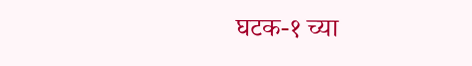घटक-१ च्या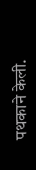पथकाने केली.